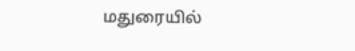மதுரையில்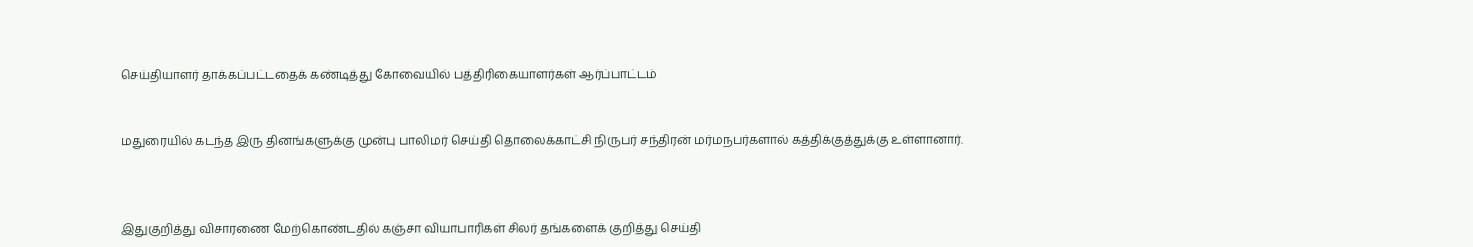செய்தியாளர் தாக்கப்பட்டதைக் கண்டித்து கோவையில் பத்திரிகையாளர்கள் ஆர்ப்பாட்டம்


மதுரையில் கடந்த இரு தினங்களுக்கு முன்பு பாலிமர் செய்தி தொலைக்காட்சி நிருபர் சந்திரன் மர்மநபர்களால் கத்திக்குத்துக்கு உள்ளானார்.



இதுகுறித்து விசாரணை மேற்கொண்டதில் கஞ்சா வியாபாரிகள் சிலர் தங்களைக் குறித்து செய்தி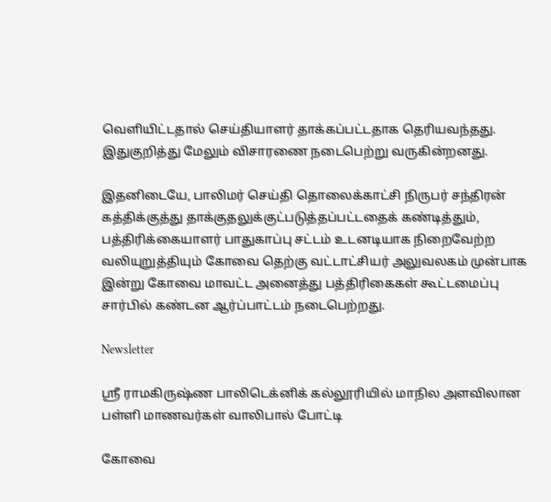வெளியிட்டதால் செய்தியாளர் தாக்கப்பட்டதாக தெரியவந்தது. இதுகுறித்து மேலும் விசாரணை நடைபெற்று வருகின்றனது.

இதனிடையே, பாலிமர் செய்தி தொலைக்காட்சி நிருபர் சந்திரன் கத்திக்குத்து தாக்குதலுக்குட்படுத்தப்பட்டதைக் கண்டித்தும், பத்திரிக்கையாளர் பாதுகாப்பு சட்டம் உடனடியாக நிறைவேற்ற வலியுறுத்தியும் கோவை தெற்கு வட்டாட்சியர் அலுவலகம் முன்பாக இன்று கோவை மாவட்ட அனைத்து பத்திரிகைகள் கூட்டமைப்பு சார்பில் கண்டன ஆர்ப்பாட்டம் நடைபெற்றது.

Newsletter

ஸ்ரீ ராமகிருஷ்ண பாலிடெக்னிக் கல்லூரியில் மாநில அளவிலான பள்ளி மாணவர்கள் வாலிபால் போட்டி

கோவை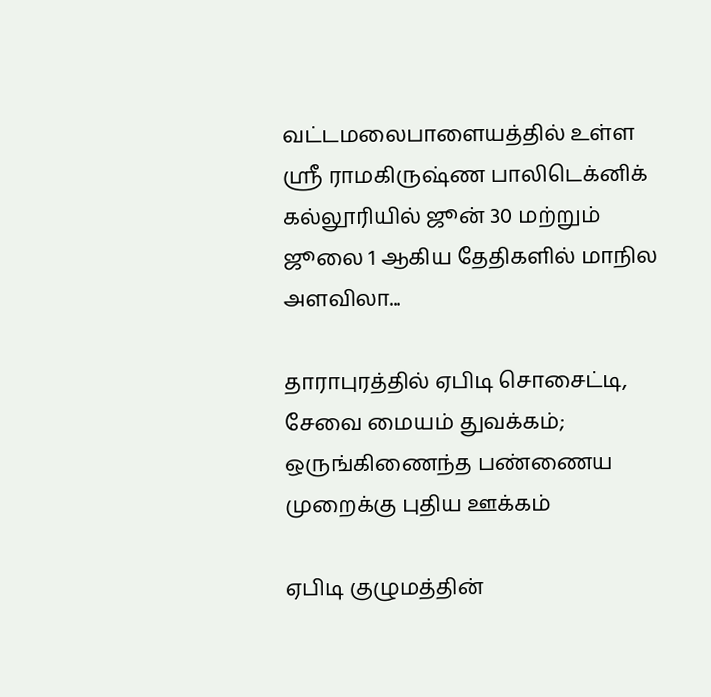வட்டமலைபாளையத்தில் உள்ள ஸ்ரீ ராமகிருஷ்ண பாலிடெக்னிக் கல்லூரியில் ஜூன் 30 மற்றும் ஜூலை 1 ஆகிய தேதிகளில் மாநில அளவிலா...

தாராபுரத்தில் ஏபிடி சொசைட்டி, சேவை மையம் துவக்கம்; ஒருங்கிணைந்த பண்ணைய முறைக்கு புதிய ஊக்கம்

ஏபிடி குழுமத்தின்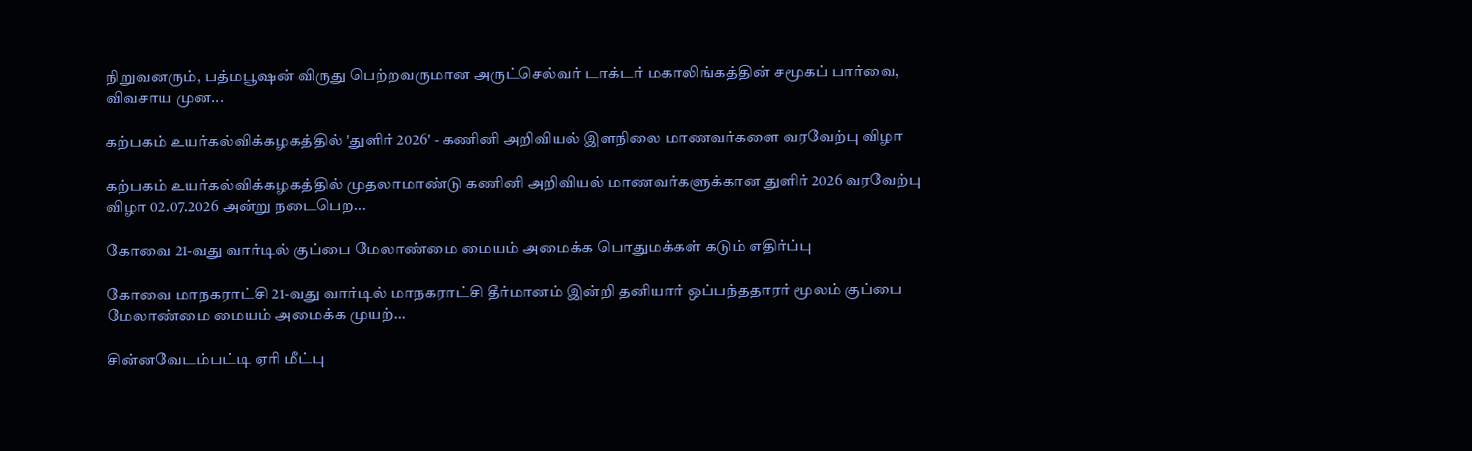நிறுவனரும், பத்மபூஷன் விருது பெற்றவருமான அருட்செல்வர் டாக்டர் மகாலிங்கத்தின் சமூகப் பார்வை, விவசாய முன...

கற்பகம் உயர்கல்விக்கழகத்தில் 'துளிர் 2026' - கணினி அறிவியல் இளநிலை மாணவர்களை வரவேற்பு விழா

கற்பகம் உயர்கல்விக்கழகத்தில் முதலாமாண்டு கணினி அறிவியல் மாணவர்களுக்கான துளிர் 2026 வரவேற்பு விழா 02.07.2026 அன்று நடைபெற...

கோவை 21-வது வார்டில் குப்பை மேலாண்மை மையம் அமைக்க பொதுமக்கள் கடும் எதிர்ப்பு

கோவை மாநகராட்சி 21-வது வார்டில் மாநகராட்சி தீர்மானம் இன்றி தனியார் ஒப்பந்ததாரர் மூலம் குப்பை மேலாண்மை மையம் அமைக்க முயற்...

சின்னவேடம்பட்டி ஏரி மீட்பு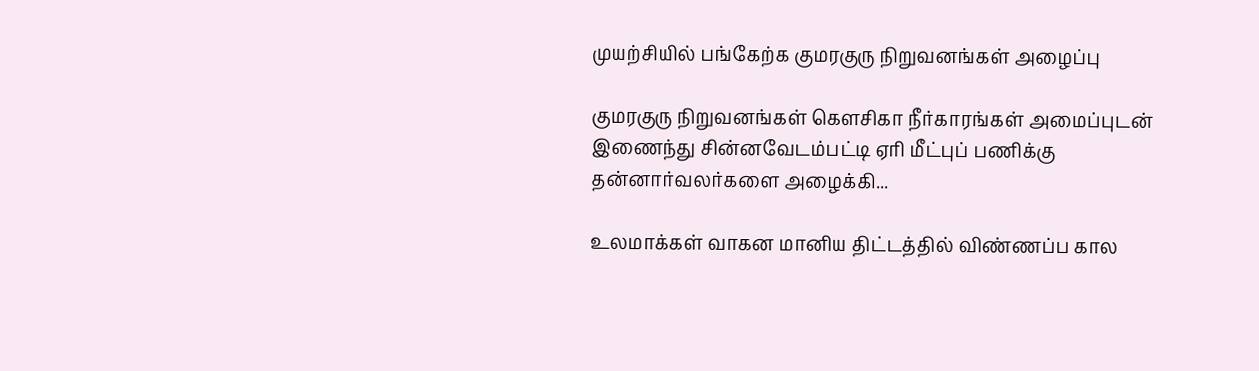முயற்சியில் பங்கேற்க குமரகுரு நிறுவனங்கள் அழைப்பு

குமரகுரு நிறுவனங்கள் கெளசிகா நீர்காரங்கள் அமைப்புடன் இணைந்து சின்னவேடம்பட்டி ஏரி மீட்புப் பணிக்கு தன்னார்வலர்களை அழைக்கி...

உலமாக்கள் வாகன மானிய திட்டத்தில் விண்ணப்ப கால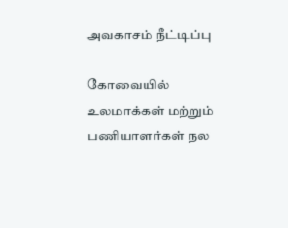அவகாசம் நீட்டிப்பு

கோவையில் உலமாக்கள் மற்றும் பணியாளர்கள் நல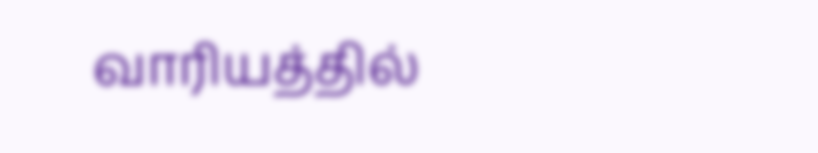வாரியத்தில்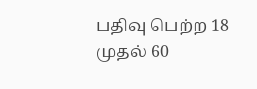பதிவு பெற்ற 18 முதல் 60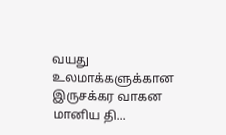வயது உலமாக்களுக்கான இருசக்கர வாகன மானிய தி...